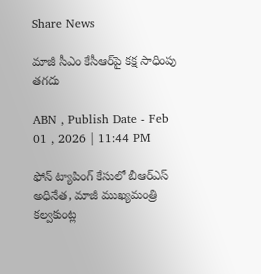Share News

మాజీ సీఎం కేసీఆర్‌పై కక్ష సాధింపు తగదు

ABN , Publish Date - Feb 01 , 2026 | 11:44 PM

ఫోన్‌ ట్యాపింగ్‌ కేసులో బీఆర్‌ఎస్‌ అధినేత, మాజీ ముఖ్యమంత్రి కల్వకుంట్ల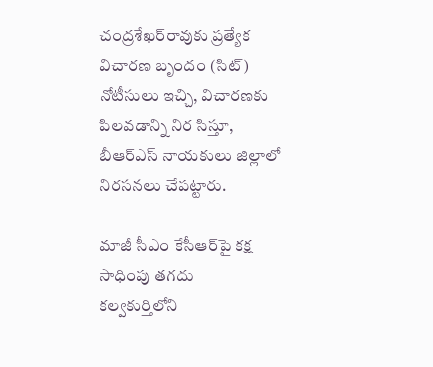చంద్రశేఖర్‌రావుకు ప్రత్యేక విచారణ బృందం (సిట్‌) నోటీసులు ఇచ్చి, విచారణకు పిలవడాన్ని నిర సిస్తూ, బీఆర్‌ఎస్‌ నాయకులు జిల్లాలో నిరసనలు చేపట్టారు.

మాజీ సీఎం కేసీఆర్‌పై కక్ష సాధింపు తగదు
కల్వకుర్తిలోని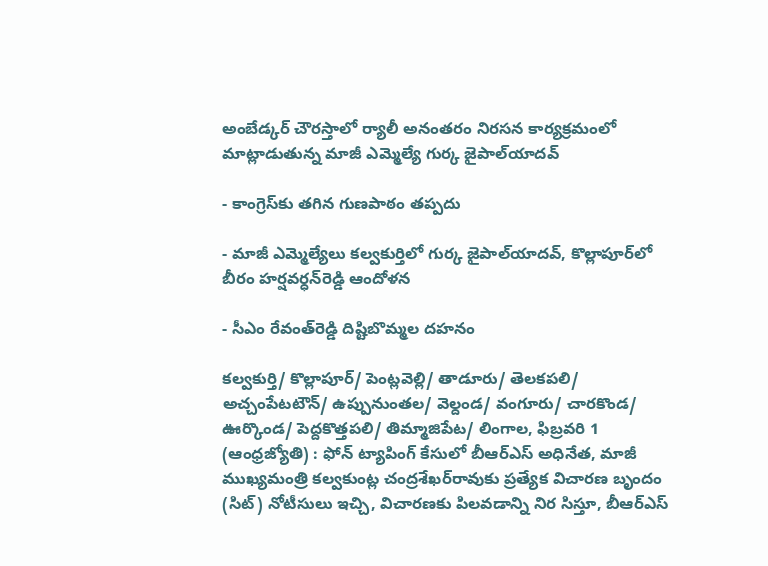అంబేడ్కర్‌ చౌరస్తాలో ర్యాలీ అనంతరం నిరసన కార్యక్రమంలో మాట్లాడుతున్న మాజీ ఎమ్మెల్యే గుర్క జైపాల్‌యాదవ్‌

- కాంగ్రెస్‌కు తగిన గుణపాఠం తప్పదు

- మాజీ ఎమ్మెల్యేలు కల్వకుర్తిలో గుర్క జైపాల్‌యాదవ్‌, కొల్లాపూర్‌లో బీరం హర్షవర్ధన్‌రెడ్డి ఆందోళన

- సీఎం రేవంత్‌రెడ్డి దిష్టిబొమ్మల దహనం

కల్వకుర్తి/ కొల్లాపూర్‌/ పెంట్లవెల్లి/ తాడూరు/ తెలకపలి/ అచ్చంపేటటౌన్‌/ ఉప్పునుంతల/ వెల్దండ/ వంగూరు/ చారకొండ/ ఊర్కొండ/ పెద్దకొత్తపలి/ తిమ్మాజిపేట/ లింగాల, ఫిబ్రవరి 1 (ఆంధ్రజ్యోతి) : ఫోన్‌ ట్యాపింగ్‌ కేసులో బీఆర్‌ఎస్‌ అధినేత, మాజీ ముఖ్యమంత్రి కల్వకుంట్ల చంద్రశేఖర్‌రావుకు ప్రత్యేక విచారణ బృందం (సిట్‌) నోటీసులు ఇచ్చి, విచారణకు పిలవడాన్ని నిర సిస్తూ, బీఆర్‌ఎస్‌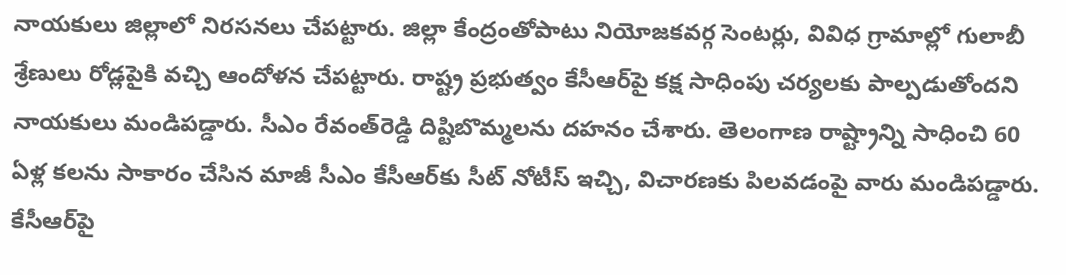నాయకులు జిల్లాలో నిరసనలు చేపట్టారు. జిల్లా కేంద్రంతోపాటు నియోజకవర్గ సెంటర్లు, వివిధ గ్రామాల్లో గులాబీ శ్రేణులు రోడ్లపైకి వచ్చి ఆందోళన చేపట్టారు. రాష్ట్ర ప్రభుత్వం కేసీఆర్‌పై కక్ష సాధింపు చర్యలకు పాల్పడుతోందని నాయకులు మండిపడ్డారు. సీఎం రేవంత్‌రెడ్డి దిష్టిబొమ్మలను దహనం చేశారు. తెలంగాణ రాష్ట్రాన్ని సాధించి 60 ఏళ్ల కలను సాకారం చేసిన మాజీ సీఎం కేసీఆర్‌కు సీట్‌ నోటీస్‌ ఇచ్చి, విచారణకు పిలవడంపై వారు మండిపడ్డారు. కేసీఆర్‌పై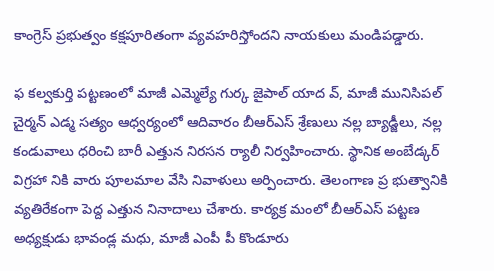కాంగ్రెస్‌ ప్రభుత్వం కక్షపూరితంగా వ్యవహరిస్తోందని నాయకులు మండిపడ్డారు.

ఫ కల్వకుర్తి పట్టణంలో మాజీ ఎమ్మెల్యే గుర్క జైపాల్‌ యాద వ్‌, మాజీ మునిసిపల్‌ చైర్మన్‌ ఎడ్మ సత్యం ఆధ్వర్యంలో ఆదివారం బీఆర్‌ఎస్‌ శ్రేణులు నల్ల బ్యాడ్జీలు, నల్ల కండువాలు ధరించి బారీ ఎత్తున నిరసన ర్యాలీ నిర్వహించారు. స్థానిక అంబేడ్కర్‌ విగ్రహా నికి వారు పూలమాల వేసి నివాళులు అర్పించారు. తెలంగాణ ప్ర భుత్వానికి వ్యతిరేకంగా పెద్ద ఎత్తున నినాదాలు చేశారు. కార్యక్ర మంలో బీఆర్‌ఎస్‌ పట్టణ అధ్యక్షుడు భావండ్ల మధు, మాజీ ఎంపీ పీ కొండూరు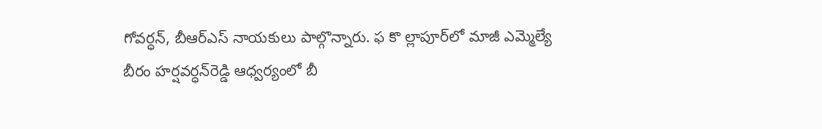గోవర్ధన్‌, బీఆర్‌ఎస్‌ నాయకులు పాల్గొన్నారు. ఫ కొ ల్లాపూర్‌లో మాజీ ఎమ్మెల్యే బీరం హర్షవర్ధన్‌రెడ్డి ఆధ్వర్యంలో బీ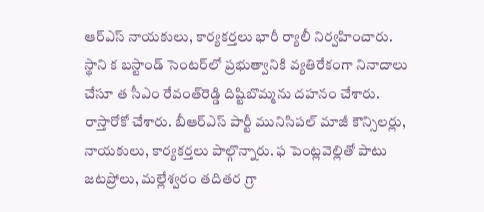ఆర్‌ఎస్‌ నాయకులు, కార్యకర్తలు భారీ ర్యాలీ నిర్వహించారు. స్థాని క బస్టాండ్‌ సెంటర్‌లో ప్రభుత్వానికి వ్యతిరేకంగా నినాదాలు చేసూ త సీఎం రేవంత్‌రెడ్డి దిష్టిబొమ్మను దహనం చేశారు. రాస్తారోకో చేశారు. బీఆర్‌ఎస్‌ పార్టీ మునిసిపల్‌ మాజీ కౌన్సిలర్లు, నాయకులు, కార్యకర్తలు పాల్గొన్నారు. ఫ పెంట్లవెల్లితో పాటు జటప్రోలు, మల్లేశ్వరం తదితర గ్రా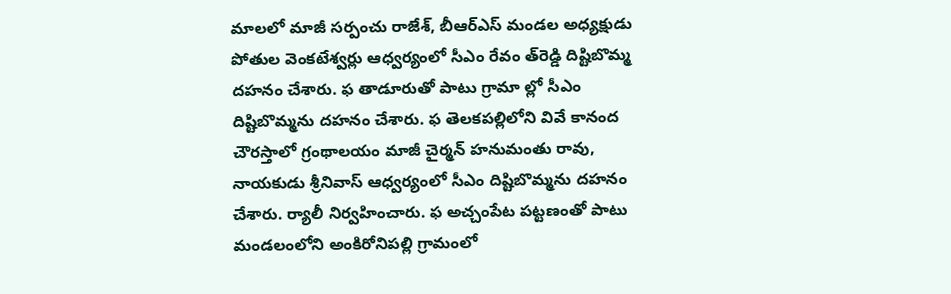మాలలో మాజీ సర్పంచు రాజేశ్‌, బీఆర్‌ఎస్‌ మండల అధ్యక్షుడు పోతుల వెంకటేశ్వర్లు ఆధ్వర్యంలో సీఎం రేవం త్‌రెడ్డి దిష్టిబొమ్మ దహనం చేశారు. ఫ తాడూరుతో పాటు గ్రామా ల్లో సీఎం దిష్టిబొమ్మను దహనం చేశారు. ఫ తెలకపల్లిలోని వివే కానంద చౌరస్తాలో గ్రంథాలయం మాజీ చైర్మన్‌ హనుమంతు రావు, నాయకుడు శ్రీనివాస్‌ ఆధ్వర్యంలో సీఎం దిష్టిబొమ్మను దహనం చేశారు. ర్యాలీ నిర్వహించారు. ఫ అచ్చంపేట పట్టణంతో పాటు మండలంలోని అంకిరోనిపల్లి గ్రామంలో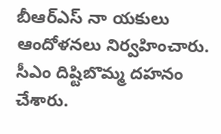బీఆర్‌ఎస్‌ నా యకులు ఆందోళనలు నిర్వహించారు. సీఎం దిష్టిబొమ్మ దహనం చేశారు.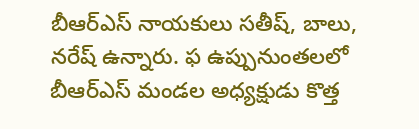బీఆర్‌ఎస్‌ నాయకులు సతీష్‌, బాలు, నరేష్‌ ఉన్నారు. ఫ ఉప్పునుంతలలో బీఆర్‌ఎస్‌ మండల అధ్యక్షుడు కొత్త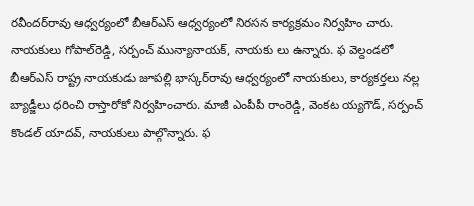రవీందర్‌రావు ఆధ్వర్యంలో బీఆర్‌ఎస్‌ ఆధ్వర్యంలో నిరసన కార్యక్రమం నిర్వహిం చారు. నాయకులు గోపాల్‌రెడ్డి, సర్పంచ్‌ మున్యానాయక్‌, నాయకు లు ఉన్నారు. ఫ వెల్దండలో బీఆర్‌ఎస్‌ రాష్ట్ర నాయకుడు జూపల్లి భాస్కర్‌రావు ఆధ్వర్యంలో నాయకులు, కార్యకర్తలు నల్ల బ్యాడ్జీలు ధరించి రాస్తారోకో నిర్వహించారు. మాజీ ఎంపీపీ రాంరెడ్డి, వెంకట య్యగౌడ్‌, సర్పంచ్‌ కొండల్‌ యాదవ్‌, నాయకులు పాల్గొన్నారు. ఫ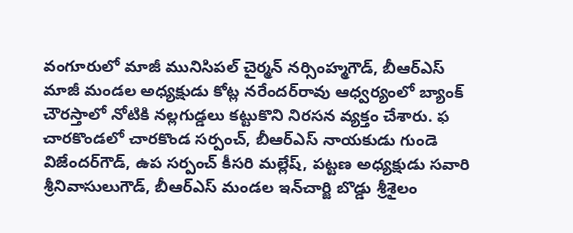వంగూరులో మాజీ మునిసిపల్‌ చైర్మన్‌ నర్సింహ్మగౌడ్‌, బీఆర్‌ఎస్‌ మాజీ మండల అధ్యక్షుడు కోట్ల నరేందర్‌రావు ఆధ్వర్యంలో బ్యాంక్‌ చౌరస్తాలో నోటికి నల్లగుడ్డలు కట్టుకొని నిరసన వ్యక్తం చేశారు. ఫ చారకొండలో చారకొండ సర్పంచ్‌, బీఆర్‌ఎస్‌ నాయకుడు గుండె విజేందర్‌గౌడ్‌, ఉప సర్పంచ్‌ కీసరి మల్లేష్‌, పట్టణ అధ్యక్షుడు సవారి శ్రీనివాసులుగౌడ్‌, బీఆర్‌ఎస్‌ మండల ఇన్‌చార్జి బొడ్డు శ్రీశైలం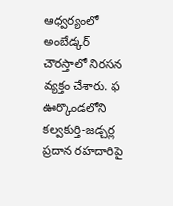ఆధ్వర్యంలో అంబేడ్కర్‌ చౌరస్తాలో నిరసన వ్యక్తం చేశారు. ఫ ఊర్కొండలోని కల్వకుర్తి-జడ్చర్ల ప్రదాన రహదారిపై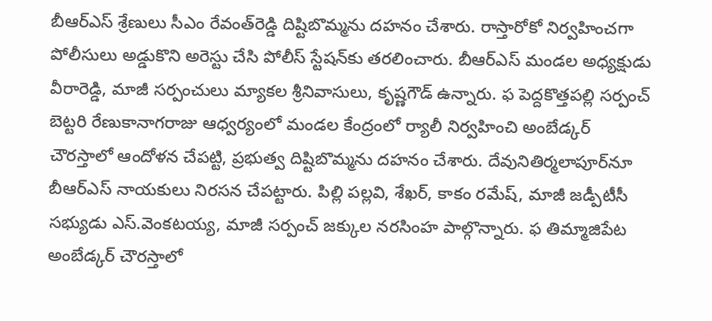బీఆర్‌ఎస్‌ శ్రేణులు సీఎం రేవంత్‌రెడ్డి దిష్టిబొమ్మను దహనం చేశారు. రాస్తారోకో నిర్వహించగా పోలీసులు అడ్డుకొని అరెస్టు చేసి పోలీస్‌ స్టేషన్‌కు తరలించారు. బీఆర్‌ఎస్‌ మండల అధ్యక్షుడు వీరారెడ్డి, మాజీ సర్పంచులు మ్యాకల శ్రీనివాసులు, కృష్ణగౌడ్‌ ఉన్నారు. ఫ పెద్దకొత్తపల్లి సర్పంచ్‌ బెట్టరి రేణుకానాగరాజు ఆధ్వర్యంలో మండల కేంద్రంలో ర్యాలీ నిర్వహించి అంబేడ్కర్‌ చౌరస్తాలో ఆందోళన చేపట్టి, ప్రభుత్వ దిష్టిబొమ్మను దహనం చేశారు. దేవునితిర్మలాపూర్‌నూ బీఆర్‌ఎస్‌ నాయకులు నిరసన చేపట్టారు. పిల్లి పల్లవి, శేఖర్‌, కాకం రమేష్‌, మాజీ జడ్పీటీసీ సభ్యుడు ఎస్‌.వెంకటయ్య, మాజీ సర్పంచ్‌ జక్కుల నరసింహ పాల్గొన్నారు. ఫ తిమ్మాజిపేట అంబేడ్కర్‌ చౌరస్తాలో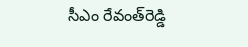సీఎం రేవంత్‌రెడ్డి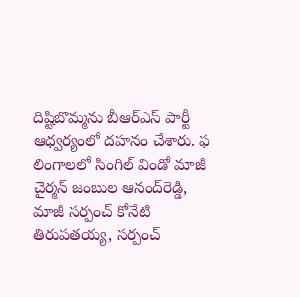దిష్టిబొమ్మను బీఆర్‌ఎస్‌ పార్టీ ఆధ్వర్యంలో దహనం చేశారు. ఫ లింగాలలో సింగిల్‌ విండో మాజీ చైర్మన్‌ జంబుల ఆనంద్‌రెడ్డి, మాజీ సర్పంచ్‌ కోనేటి తిరుపతయ్య, సర్పంచ్‌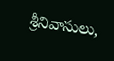శ్రీనివాసులు,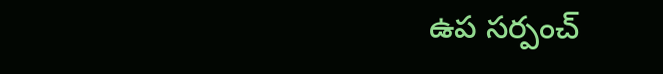ఉప సర్పంచ్‌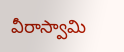వీరాస్వామి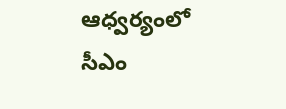ఆధ్వర్యంలో సీఎం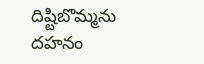దిష్టిబొమ్మను దహనం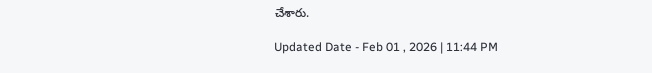చేశారు.

Updated Date - Feb 01 , 2026 | 11:44 PM